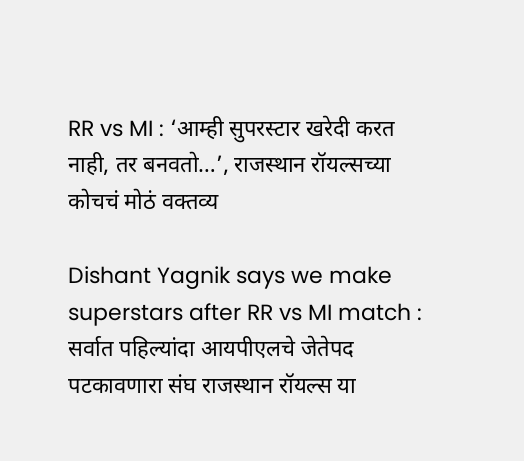RR vs MI : ‘आम्ही सुपरस्टार खरेदी करत नाही, तर बनवतो…’, राजस्थान रॉयल्सच्या कोचचं मोठं वक्तव्य

Dishant Yagnik says we make superstars after RR vs MI match : सर्वात पहिल्यांदा आयपीएलचे जेतेपद पटकावणारा संघ राजस्थान रॉयल्स या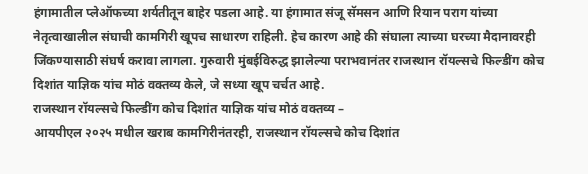हंगामातील प्लेऑफच्या शर्यतीतून बाहेर पडला आहे. या हंगामात संजू सॅमसन आणि रियान पराग यांच्या नेतृत्वाखालील संघाची कामगिरी खूपच साधारण राहिली. हेच कारण आहे की संघाला त्याच्या घरच्या मैदानावरही जिंकण्यासाठी संघर्ष करावा लागला. गुरुवारी मुंबईविरुद्ध झालेल्या पराभवानंतर राजस्थान रॉयल्सचे फिल्डींग कोच दिशांत याज्ञिक यांच मोठं वक्तव्य केले, जे सध्या खूप चर्चत आहे.
राजस्थान रॉयल्सचे फिल्डींग कोच दिशांत याज्ञिक यांच मोठं वक्तव्य –
आयपीएल २०२५ मधील खराब कामगिरीनंतरही, राजस्थान रॉयल्सचे कोच दिशांत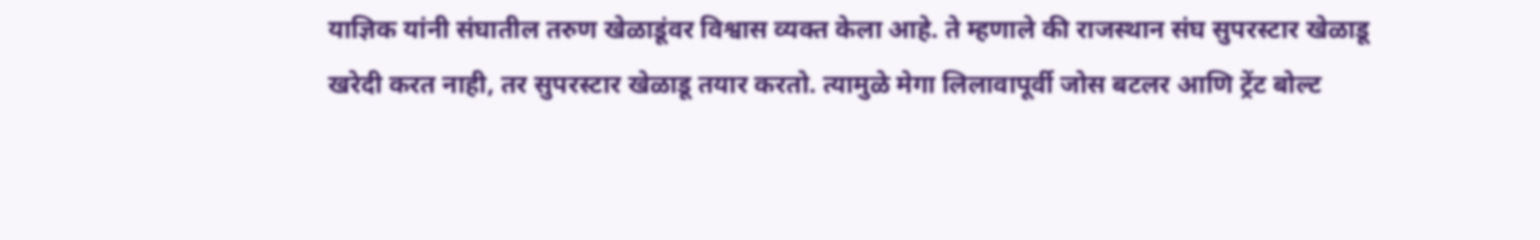याज्ञिक यांनी संघातील तरुण खेळाडूंवर विश्वास व्यक्त केला आहे. ते म्हणाले की राजस्थान संघ सुपरस्टार खेळाडू खरेदी करत नाही, तर सुपरस्टार खेळाडू तयार करतो. त्यामुळे मेगा लिलावापूर्वी जोस बटलर आणि ट्रेंट बोल्ट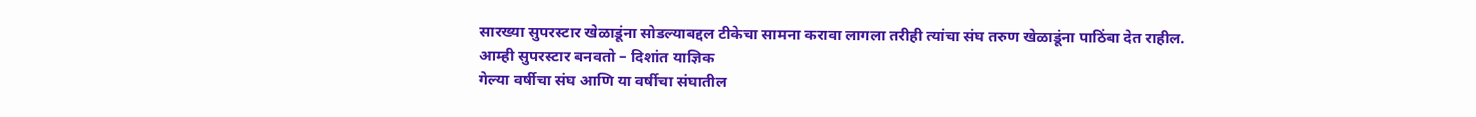सारख्या सुपरस्टार खेळाडूंना सोडल्याबद्दल टीकेचा सामना करावा लागला तरीही त्यांचा संघ तरुण खेळाडूंना पाठिंबा देत राहील.
आम्ही सुपरस्टार बनवतो – दिशांत याज्ञिक
गेल्या वर्षीचा संघ आणि या वर्षीचा संघातील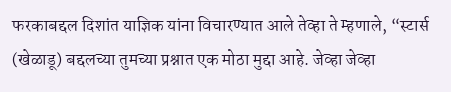फरकाबद्दल दिशांत याज्ञिक यांना विचारण्यात आले तेव्हा ते म्हणाले, “स्टार्स (खेळाडू) बद्दलच्या तुमच्या प्रश्नात एक मोठा मुद्दा आहे. जेव्हा जेव्हा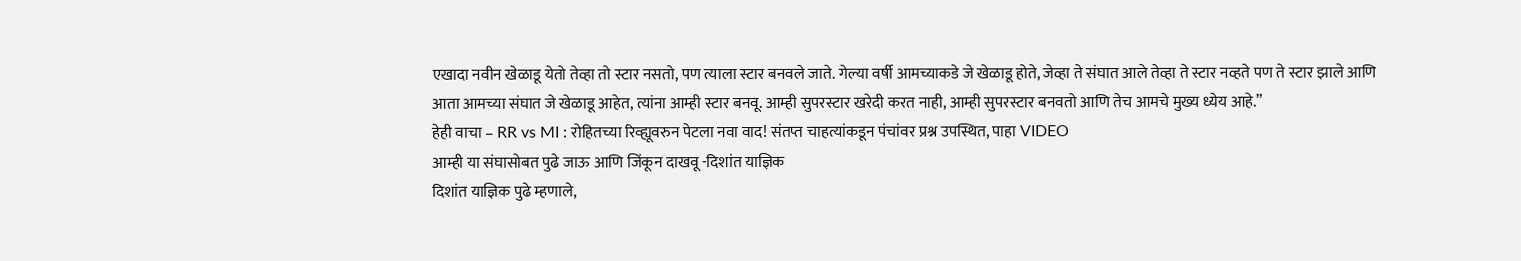एखादा नवीन खेळाडू येतो तेव्हा तो स्टार नसतो, पण त्याला स्टार बनवले जाते. गेल्या वर्षी आमच्याकडे जे खेळाडू होते, जेव्हा ते संघात आले तेव्हा ते स्टार नव्हते पण ते स्टार झाले आणि आता आमच्या संघात जे खेळाडू आहेत, त्यांना आम्ही स्टार बनवू. आम्ही सुपरस्टार खरेदी करत नाही, आम्ही सुपरस्टार बनवतो आणि तेच आमचे मुख्य ध्येय आहे.”
हेही वाचा – RR vs MI : रोहितच्या रिव्ह्यूवरुन पेटला नवा वाद! संतप्त चाहत्यांकडून पंचांवर प्रश्न उपस्थित, पाहा VIDEO
आम्ही या संघासोबत पुढे जाऊ आणि जिंकून दाखवू -दिशांत याज्ञिक
दिशांत याज्ञिक पुढे म्हणाले,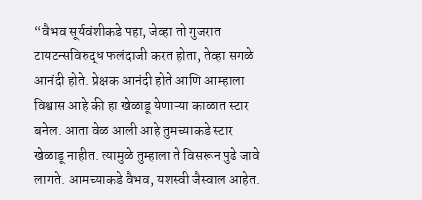“वैभव सूर्यवंशीकडे पहा, जेव्हा तो गुजरात टायटन्सविरुद्ध फलंदाजी करत होता, तेव्हा सगळे आनंदी होते. प्रेक्षक आनंदी होते आणि आम्हाला विश्वास आहे की हा खेळाडू येणाऱ्या काळात स्टार बनेल. आता वेळ आली आहे तुमच्याकडे स्टार खेळाडू नाहीत. त्यामुळे तुम्हाला ते विसरून पुढे जावे लागते. आमच्याकडे वैभव, यशस्वी जैस्वाल आहेत.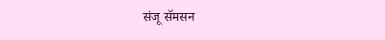संजू सॅमसन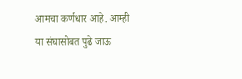आमचा कर्णधार आहे. आम्ही या संघासोबत पुढे जाऊ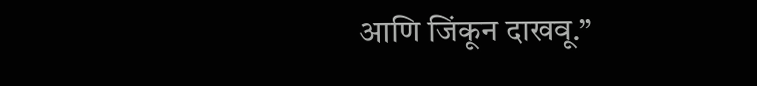आणि जिंकून दाखवू.”